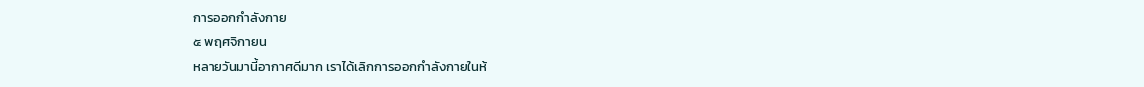การออกกำลังกาย
๕ พฤศจิกายน
หลายวันมานี้อากาศดีมาก เราได้เลิกการออกกำลังกายในห้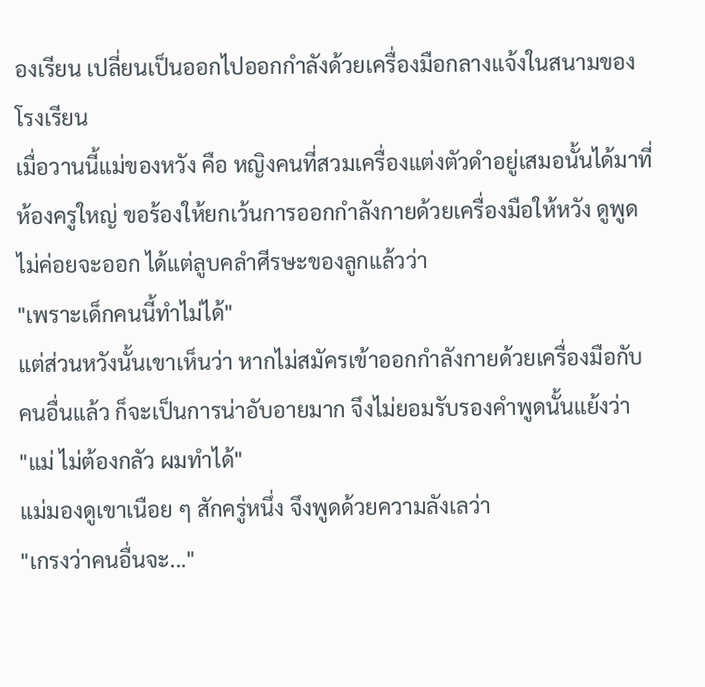องเรียน เปลี่ยนเป็นออกไปออกกำลังด้วยเครื่องมือกลางแจ้งในสนามของโรงเรียน
เมื่อวานนี้แม่ของหวัง คือ หญิงคนที่สวมเครื่องแต่งตัวดำอยู่เสมอนั้นได้มาที่ห้องครูใหญ่ ขอร้องให้ยกเว้นการออกกำลังกายด้วยเครื่องมือให้หวัง ดูพูดไม่ค่อยจะออก ได้แต่ลูบคลำศีรษะของลูกแล้วว่า
"เพราะเด็กคนนี้ทำไม่ได้"
แต่ส่วนหวังนั้นเขาเห็นว่า หากไม่สมัครเข้าออกกำลังกายด้วยเครื่องมือกับคนอื่นแล้ว ก็จะเป็นการน่าอับอายมาก จึงไม่ยอมรับรองคำพูดนั้นแย้งว่า
"แม่ ไม่ต้องกลัว ผมทำได้"
แม่มองดูเขาเนือย ๆ สักครู่หนึ่ง จึงพูดด้วยความลังเลว่า
"เกรงว่าคนอื่นจะ..."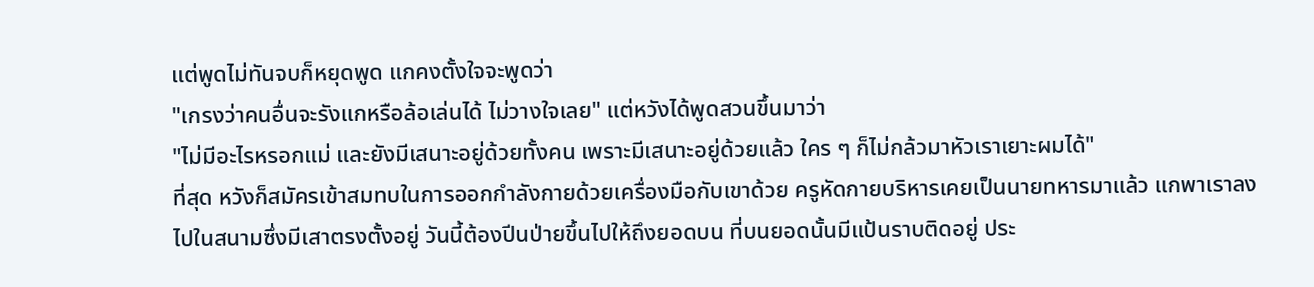แต่พูดไม่ทันจบก็หยุดพูด แกคงตั้งใจจะพูดว่า
"เกรงว่าคนอื่นจะรังแกหรือล้อเล่นได้ ไม่วางใจเลย" แต่หวังได้พูดสวนขึ้นมาว่า
"ไม่มีอะไรหรอกแม่ และยังมีเสนาะอยู่ด้วยทั้งคน เพราะมีเสนาะอยู่ด้วยแล้ว ใคร ๆ ก็ไม่กล้วมาหัวเราเยาะผมได้"
ที่สุด หวังก็สมัครเข้าสมทบในการออกกำลังกายด้วยเครื่องมือกับเขาด้วย ครูหัดกายบริหารเคยเป็นนายทหารมาแล้ว แกพาเราลงไปในสนามซึ่งมีเสาตรงตั้งอยู่ วันนี้ต้องปีนป่ายขึ้นไปให้ถึงยอดบน ที่บนยอดนั้นมีแป้นราบติดอยู่ ประ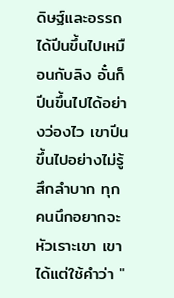ดิษฐ์และอรรถได้ปีนขึ้นไปเหมือนกับลิง อั๋นก็ปีนขึ้นไปได้อย่างว่องไว เขาปีนขึ้นไปอย่างไม่รู้สึกลำบาก ทุกคนนึกอยากจะหัวเราะเขา เขาได้แต่ใช้คำว่า "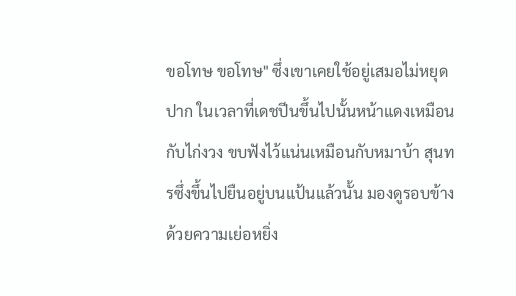ขอโทษ ขอโทษ" ซึ่งเขาเคยใช้อยู่เสมอไม่หยุดปาก ในเวลาที่เดชปีนขึ้นไปนั้นหน้าแดงเหมือนกับไก่งวง ขบฟังไว้แน่นเหมือนกับหมาบ้า สุนทรซึ่งขึ้นไปยืนอยู่บนแป้นแล้วนั้น มองดูรอบข้าง ด้วยความเย่อหยิ่ง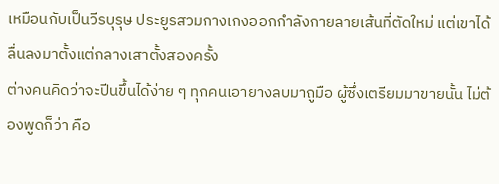เหมือนกับเป็นวีรบุรุษ ประยูรสวมกางเกงออกกำลังกายลายเส้นที่ตัดใหม่ แต่เขาได้ลื่นลงมาตั้งแต่กลางเสาตั้งสองครั้ง
ต่างคนคิดว่าจะปีนขึ้นได้ง่าย ๆ ทุกคนเอายางลบมาถูมือ ผู้ซึ่งเตรียมมาขายนั้น ไม่ต้องพูดก็ว่า คือ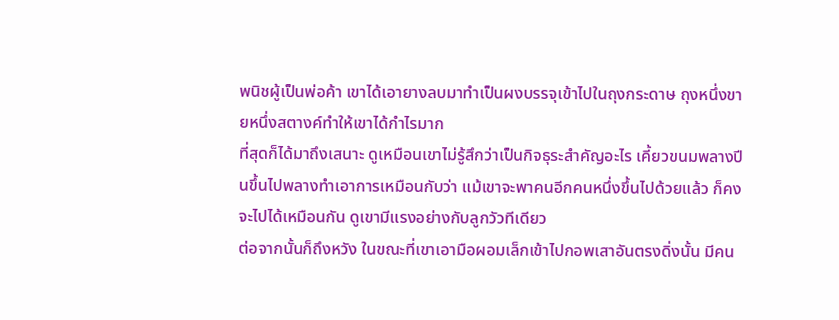พนิชผู้เป็นพ่อค้า เขาได้เอายางลบมาทำเป็นผงบรรจุเข้าไปในถุงกระดาษ ถุงหนึ่งขายหนึ่งสตางค์ทำให้เขาได้กำไรมาก
ที่สุดก็ได้มาถึงเสนาะ ดูเหมือนเขาไม่รู้สึกว่าเป็นกิจธุระสำคัญอะไร เคี้ยวขนมพลางปีนขึ้นไปพลางทำเอาการเหมือนกับว่า แม้เขาจะพาคนอีกคนหนึ่งขึ้นไปด้วยแล้ว ก็คงจะไปได้เหมือนกัน ดูเขามีแรงอย่างกับลูกวัวทีเดียว
ต่อจากนั้นก็ถึงหวัง ในขณะที่เขาเอามือผอมเล็กเข้าไปกอพเสาอันตรงดิ่งนั้น มีคน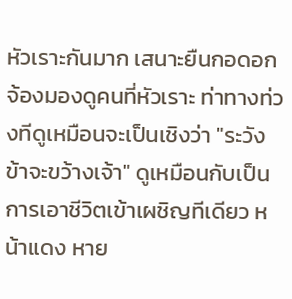หัวเราะกันมาก เสนาะยืนกอดอกจ้องมองดูคนที่หัวเราะ ท่าทางท่วงทีดูเหมือนจะเป็นเชิงว่า "ระวังข้าจะขว้างเจ้า" ดูเหมือนกับเป็นการเอาชีวิตเข้าเผชิญทีเดียว หน้าแดง หาย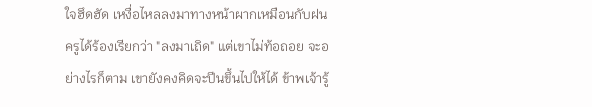ใจฮึดฮัด เหงื่อไหลลงมาทางหน้าผากเหมือนกับฝน ครูได้ร้องเรียกว่า "ลงมาเถิด" แต่เขาไม่ท้อถอย จะอย่างไรก็ตาม เขายังคงคิดจะปีนขึ้นไปให้ได้ ข้าพเจ้ารู้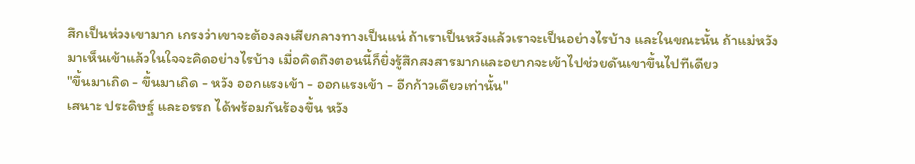สึกเป็นห่วงเขามาก เกรงว่าเขาจะต้องลงเสียกลางทางเป็นแน่ ถ้าเราเป็นหวังแล้วเราจะเป็นอย่างไรบ้าง และในขณะนั้น ถ้าแม่หวังมาเห็นเข้าแล้วในใจจะคิดอย่างไรบ้าง เมื่อคิดถึงตอนนี้ก็ยิ่งรู้สึกสงสารมากและอยากจะเข้าไปช่วยดันเขาขึ้นไปทีเดียว
"ขึ้นมาเถิด - ขึ้นมาเถิด - หวัง ออกแรงเข้า - ออกแรงเข้า - อีกก้าวเดียวเท่านั้น"
เสนาะ ประดิษฐ์ และอรรถ ได้พร้อมกันร้องขึ้น หวัง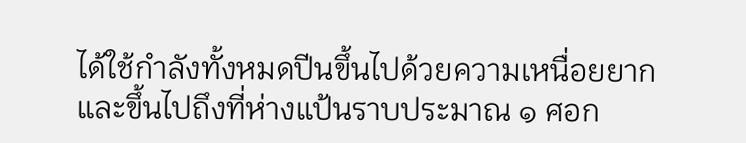ได้ใช้กำลังทั้งหมดปีนขึ้นไปด้วยความเหนื่อยยาก และขึ้นไปถึงที่ห่างแป้นราบประมาณ ๑ ศอก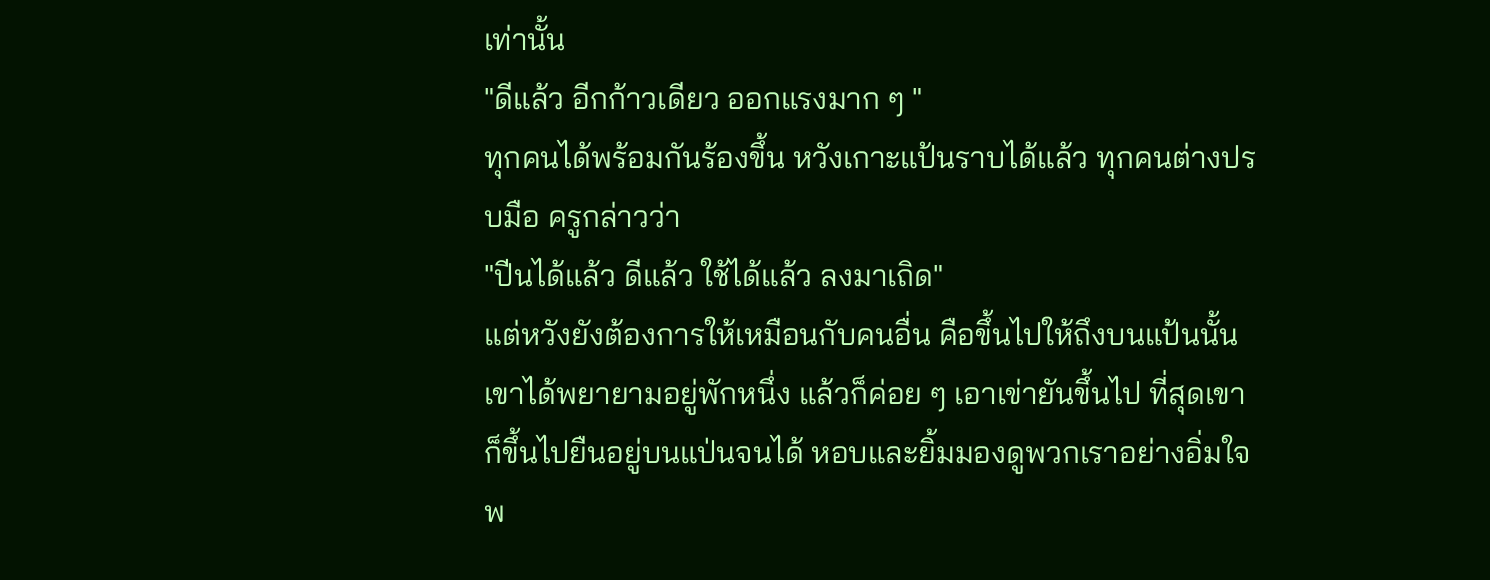เท่านั้น
"ดีแล้ว อีกก้าวเดียว ออกแรงมาก ๆ "
ทุกคนได้พร้อมกันร้องขึ้น หวังเกาะแป้นราบได้แล้ว ทุกคนต่างปรบมือ ครูกล่าวว่า
"ปีนได้แล้ว ดีแล้ว ใช้ได้แล้ว ลงมาเถิด"
แต่หวังยังต้องการให้เหมือนกับคนอื่น คือขึ้นไปให้ถึงบนแป้นนั้น เขาได้พยายามอยู่พักหนึ่ง แล้วก็ค่อย ๆ เอาเข่ายันขึ้นไป ที่สุดเขาก็ขึ้นไปยืนอยู่บนแป่นจนได้ หอบและยิ้มมองดูพวกเราอย่างอิ่มใจ
พ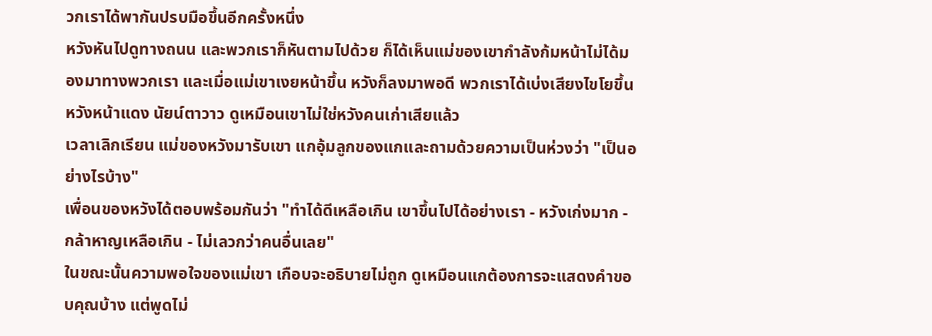วกเราได้พากันปรบมือขึ้นอีกครั้งหนึ่ง
หวังหันไปดูทางถนน และพวกเราก็หันตามไปด้วย ก็ได้เห็นแม่ของเขากำลังก้มหน้าไม่ได้มองมาทางพวกเรา และเมื่อแม่เขาเงยหน้าขึ้น หวังก็ลงมาพอดี พวกเราได้เบ่งเสียงไขโยขึ้น หวังหน้าแดง นัยน์ตาวาว ดูเหมือนเขาไม่ใช่หวังคนเก่าเสียแล้ว
เวลาเลิกเรียน แม่ของหวังมารับเขา แกอุ้มลูกของแกและถามด้วยความเป็นห่วงว่า "เป็นอย่างไรบ้าง"
เพื่อนของหวังได้ตอบพร้อมกันว่า "ทำได้ดีเหลือเกิน เขาขึ้นไปได้อย่างเรา - หวังเก่งมาก - กล้าหาญเหลือเกิน - ไม่เลวกว่าคนอื่นเลย"
ในขณะนั้นความพอใจของแม่เขา เกือบจะอธิบายไม่ถูก ดูเหมือนแกต้องการจะแสดงคำขอบคุณบ้าง แต่พูดไม่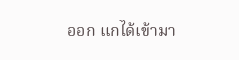ออก แกได้เข้ามา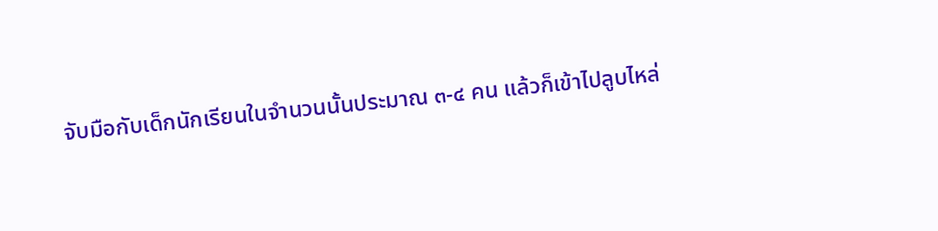จับมือกับเด็กนักเรียนในจำนวนนั้นประมาณ ๓-๔ คน แล้วก็เข้าไปลูบไหล่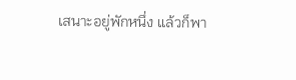เสนาะอยู่พักหนึ่ง แล้วก็พา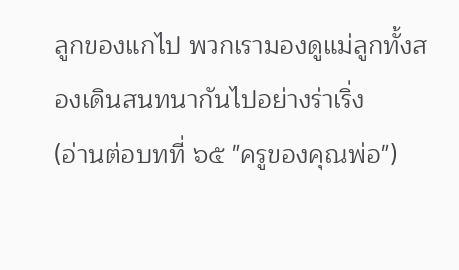ลูกของแกไป พวกเรามองดูแม่ลูกทั้งสองเดินสนทนากันไปอย่างร่าเริ่ง
(อ่านต่อบทที่ ๖๕ "ครูของคุณพ่อ")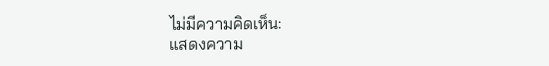ไม่มีความคิดเห็น:
แสดงความ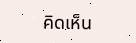คิดเห็น